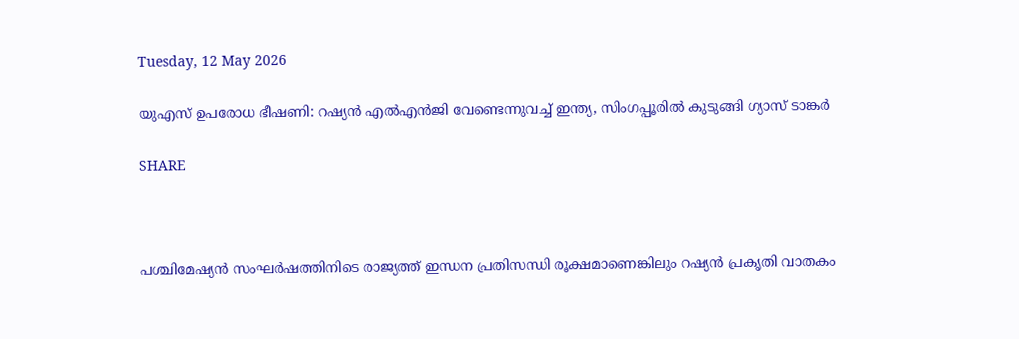Tuesday, 12 May 2026

യുഎസ് ഉപരോധ ഭീഷണി: റഷ്യന്‍ എല്‍എന്‍ജി വേണ്ടെന്നുവച്ച് ഇന്ത്യ, സിംഗപ്പൂരില്‍ കുടുങ്ങി ഗ്യാസ് ടാങ്കര്‍

SHARE



പശ്ചിമേഷ്യന്‍ സംഘര്‍ഷത്തിനിടെ രാജ്യത്ത് ഇന്ധന പ്രതിസന്ധി രൂക്ഷമാണെങ്കിലും റഷ്യന്‍ പ്രകൃതി വാതകം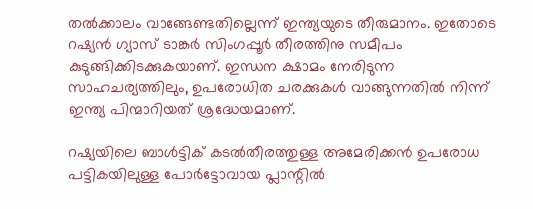തല്‍ക്കാലം വാങ്ങേണ്ടതില്ലെന്ന് ഇന്ത്യയുടെ തീരുമാനം. ഇതോടെ റഷ്യന്‍ ഗ്യാസ് ടാങ്കര്‍ സിംഗപ്പൂര്‍ തീരത്തിനു സമീപം കുടുങ്ങിക്കിടക്കുകയാണ്. ഇന്ധന ക്ഷാമം നേരിടുന്ന സാഹചര്യത്തിലും, ഉപരോധിത ചരക്കുകള്‍ വാങ്ങുന്നതില്‍ നിന്ന് ഇന്ത്യ പിന്മാറിയത് ശ്രദ്ധേയമാണ്.

റഷ്യയിലെ ബാള്‍ട്ടിക് കടല്‍തീരത്തുള്ള അമേരിക്കന്‍ ഉപരോധ പട്ടികയിലുള്ള പോര്‍ട്ടോവായ പ്ലാന്റില്‍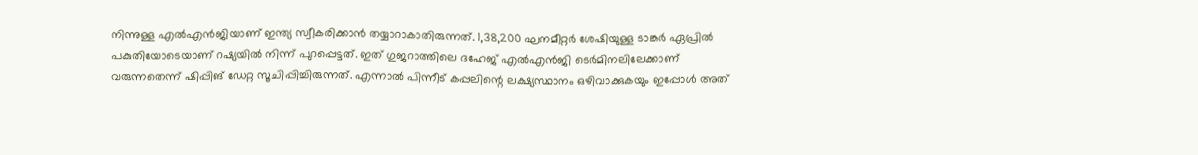നിന്നുള്ള എല്‍എന്‍ജിയാണ് ഇന്ത്യ സ്വീകരിക്കാന്‍ തയ്യാറാകാതിരുന്നത്. 1,38,200 ഘനമീറ്റര്‍ ശേഷിയുള്ള ടാങ്കര്‍ ഏപ്രില്‍ പകുതിയോടെയാണ് റഷ്യയില്‍ നിന്ന് പുറപ്പെട്ടത്. ഇത് ഗുജറാത്തിലെ ദഹേജ് എല്‍എന്‍ജി ടെര്‍മിനലിലേക്കാണ് വരുന്നതെന്ന് ഷിപ്പിങ് ഡേറ്റ സൂചിപ്പിച്ചിരുന്നത്. എന്നാല്‍ പിന്നീട് കപ്പലിന്റെ ലക്ഷ്യസ്ഥാനം ഒഴിവാക്കുകയും ഇപ്പോള്‍ അത്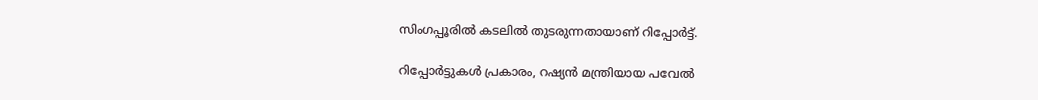സിംഗപ്പൂരില്‍ കടലില്‍ തുടരുന്നതായാണ് റിപ്പോര്‍ട്ട്.

റിപ്പോര്‍ട്ടുകള്‍ പ്രകാരം, റഷ്യന്‍ മന്ത്രിയായ പവേല്‍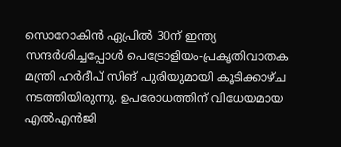സൊറോകിന്‍ ഏപ്രില്‍ 30ന് ഇന്ത്യ സന്ദര്‍ശിച്ചപ്പോള്‍ പെട്രോളിയം-പ്രകൃതിവാതക മന്ത്രി ഹര്‍ദീപ് സിങ് പുരിയുമായി കൂടിക്കാഴ്ച നടത്തിയിരുന്നു. ഉപരോധത്തിന് വിധേയമായ എല്‍എന്‍ജി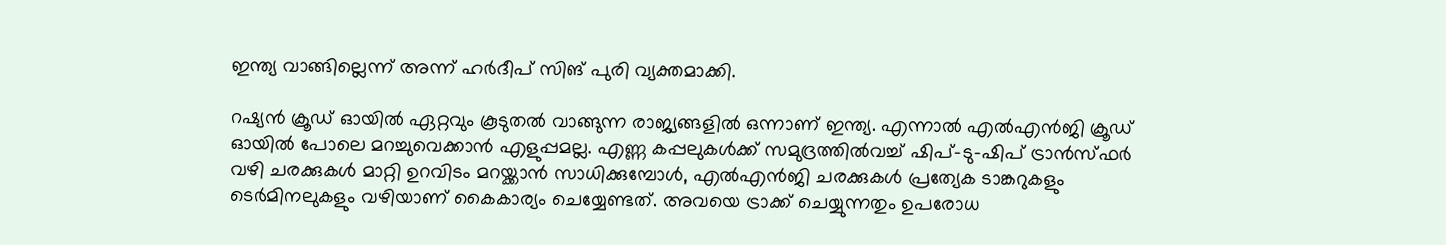ഇന്ത്യ വാങ്ങില്ലെന്ന് അന്ന് ഹര്‍ദീപ് സിങ് പുരി വ്യക്തമാക്കി.

റഷ്യന്‍ ക്രൂഡ് ഓയില്‍ ഏറ്റവും കൂടുതല്‍ വാങ്ങുന്ന രാജ്യങ്ങളില്‍ ഒന്നാണ് ഇന്ത്യ. എന്നാല്‍ എല്‍എന്‍ജി ക്രൂഡ് ഓയില്‍ പോലെ മറച്ചുവെക്കാന്‍ എളുപ്പമല്ല. എണ്ണ കപ്പലുകള്‍ക്ക് സമുദ്രത്തില്‍വച്ച് ഷിപ്-ടു-ഷിപ് ട്രാന്‍സ്ഫര്‍ വഴി ചരക്കുകള്‍ മാറ്റി ഉറവിടം മറയ്ക്കാന്‍ സാധിക്കുമ്പോള്‍, എല്‍എന്‍ജി ചരക്കുകള്‍ പ്രത്യേക ടാങ്കറുകളും ടെര്‍മിനലുകളും വഴിയാണ് കൈകാര്യം ചെയ്യേണ്ടത്. അവയെ ട്രാക്ക് ചെയ്യുന്നതും ഉപരോധ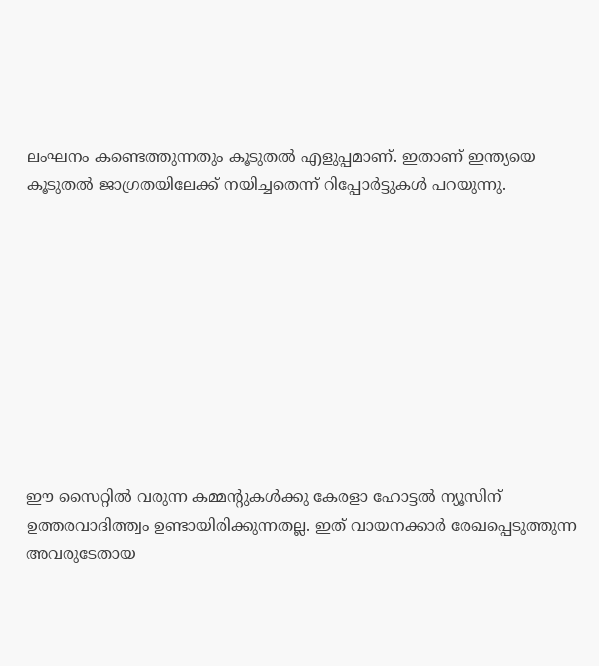ലംഘനം കണ്ടെത്തുന്നതും കൂടുതല്‍ എളുപ്പമാണ്. ഇതാണ് ഇന്ത്യയെ കൂടുതല്‍ ജാഗ്രതയിലേക്ക് നയിച്ചതെന്ന് റിപ്പോര്‍ട്ടുകള്‍ പറയുന്നു.










ഈ സൈറ്റിൽ വരുന്ന കമ്മന്റുകൾക്കു കേരളാ ഹോട്ടൽ ന്യൂസിന് ഉത്തരവാദിത്ത്വം ഉണ്ടായിരിക്കുന്നതല്ല. ഇത് വായനക്കാർ രേഖപ്പെടുത്തുന്ന അവരുടേതായ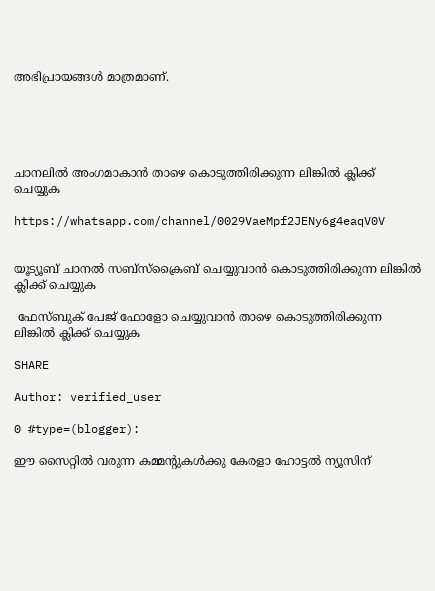അഭിപ്രായങ്ങൾ മാത്രമാണ്.





ചാനലിൽ അംഗമാകാൻ താഴെ കൊടുത്തിരിക്കുന്ന ലിങ്കിൽ ക്ലിക്ക് ചെയ്യുക

https://whatsapp.com/channel/0029VaeMpf2JENy6g4eaqV0V


യൂട്യൂബ് ചാനൽ സബ്സ്ക്രൈബ് ചെയ്യുവാൻ കൊടുത്തിരിക്കുന്ന ലിങ്കിൽ ക്ലിക്ക് ചെയ്യുക

 ഫേസ്ബുക് പേജ് ഫോളോ ചെയ്യുവാൻ താഴെ കൊടുത്തിരിക്കുന്ന ലിങ്കിൽ ക്ലിക്ക് ചെയ്യുക

SHARE

Author: verified_user

0 #type=(blogger):

ഈ സൈറ്റിൽ വരുന്ന കമ്മന്റുകൾക്കു കേരളാ ഹോട്ടൽ ന്യൂസിന്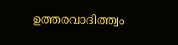ഉത്തരവാദിത്ത്വം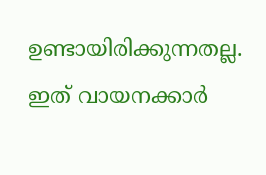ഉണ്ടായിരിക്കുന്നതല്ല. ഇത് വായനക്കാർ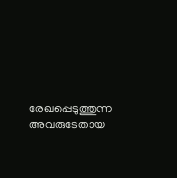രേഖപ്പെടുത്തുന്ന അവരുടേതായ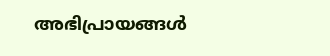അഭിപ്രായങ്ങൾ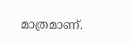മാത്രമാണ്.